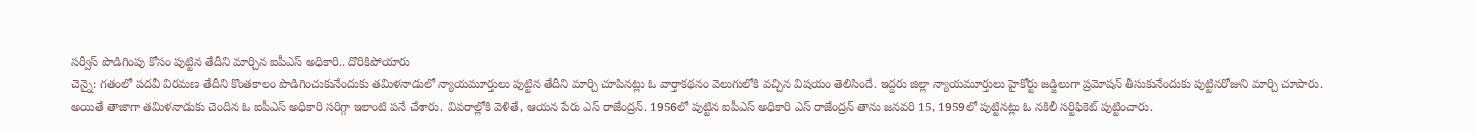సర్వీస్ పొడిగింపు కోసం పుట్టిన తేదీని మార్చిన ఐపీఎస్ అధికారి.. దొరికిపోయారు
చెన్నై: గతంలో పదవీ విరమణ తేదీని కొంతకాలం పొడిగించుకునేందుకు తమిళనాడులో న్యాయమూర్తులు పుట్టిన తేదీని మార్చి చూపినట్లు ఓ వార్తాకథనం వెలుగులోకి వచ్చిన విషయం తెలిసిందే. ఇద్దరు జిల్లా న్యాయమూర్తులు హైకోర్టు జడ్జిలుగా ప్రమోషన్ తీసుకునేందుకు పుట్టినరోజుని మార్చి చూపారు.
అయితే తాజాగా తమిళనాడుకు చెందిన ఓ ఐపీఎస్ అధికారి సరిగ్గా ఇలాంటి పనే చేశారు. వివరాల్లోకి వెళితే, ఆయన పేరు ఎస్ రాజేంద్రన్. 1956లో పుట్టిన ఐపీఎస్ అధికారి ఎస్ రాజేంద్రన్ తాను జనవరి 15, 1959లో పుట్టినట్లు ఓ నకిలీ సర్టిఫికెట్ పుట్టించారు.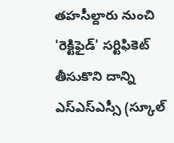తహసీల్దారు నుంచి 'రెక్టిఫైడ్' సర్టిఫికెట్ తీసుకొని దాన్ని ఎస్ఎస్ఎస్సీ (స్కూల్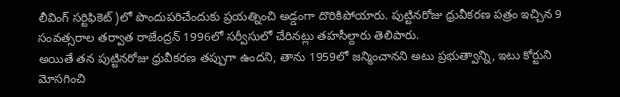లీవింగ్ సర్టిఫికెట్)లో పొందుపరిచేందుకు ప్రయత్నించి అడ్డంగా దొరికిపోయారు. పుట్టినరోజు ధ్రువీకరణ పత్రం ఇచ్చిన 9 సంవత్సరాల తర్వాత రాజేంద్రన్ 1996లో సర్వీసులో చేరినట్లు తహసీల్దారు తెలిపారు.
అయితే తన పుట్టినరోజు ధ్రువీకరణ తప్పుగా ఉందని, తాను 1959లో జన్మించానని అటు ప్రభుత్వాన్ని, ఇటు కోర్టుని మోసగించి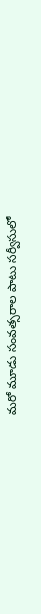మరో మూడు సంవత్సరాల పాటు సర్వీసులో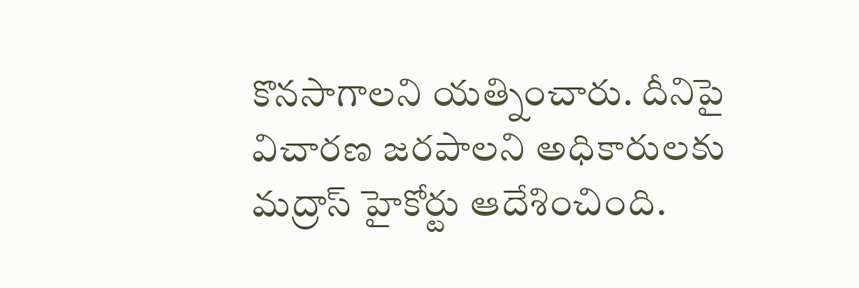కొనసాగాలని యత్నించారు. దీనిపై విచారణ జరపాలని అధికారులకు మద్రాస్ హైకోర్టు ఆదేశించింది.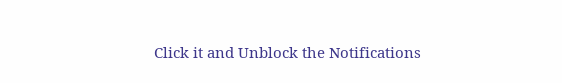Click it and Unblock the Notifications